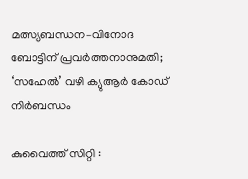മത്സ്യബന്ധന–വിനോദ ബോട്ടിന് പ്രവർത്തനാനുമതി; ‘സഹേൽ’ വഴി ക്യുആർ കോഡ് നിർബന്ധം

കുവൈത്ത് സിറ്റി :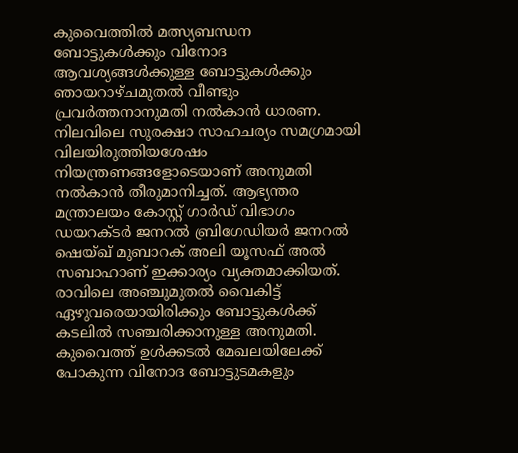കുവൈത്തിൽ മത്സ്യബന്ധന ബോട്ടുകൾക്കും വിനോദ ആവശ്യങ്ങൾക്കുള്ള ബോട്ടുകൾക്കും ഞായറാഴ്ചമുതൽ വീണ്ടും പ്രവർത്തനാനുമതി നൽകാൻ ധാരണ. നിലവിലെ സുരക്ഷാ സാഹചര്യം സമഗ്രമായി വിലയിരുത്തിയശേഷം നിയന്ത്രണങ്ങളോടെയാണ് അനുമതി നൽകാൻ തീരുമാനിച്ചത്. ആഭ്യന്തര മന്ത്രാലയം കോസ്റ്റ് ഗാർഡ് വിഭാഗം ഡയറക്ടർ ജനറൽ ബ്രിഗേഡിയർ ജനറൽ ഷെയ്ഖ് മുബാറക് അലി യൂസഫ് അൽ സബാഹാണ് ഇക്കാര്യം വ്യക്തമാക്കിയത്.
രാവിലെ അഞ്ചുമുതൽ വൈകിട്ട് ഏഴുവരെയായിരിക്കും ബോട്ടുകൾക്ക് കടലിൽ സഞ്ചരിക്കാനുള്ള അനുമതി. കുവൈത്ത് ഉൾക്കടൽ മേഖലയിലേക്ക് പോകുന്ന വിനോദ ബോട്ടുടമകളും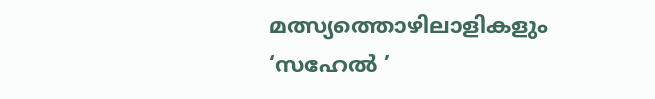മത്സ്യത്തൊഴിലാളികളും ‘സഹേൽ ’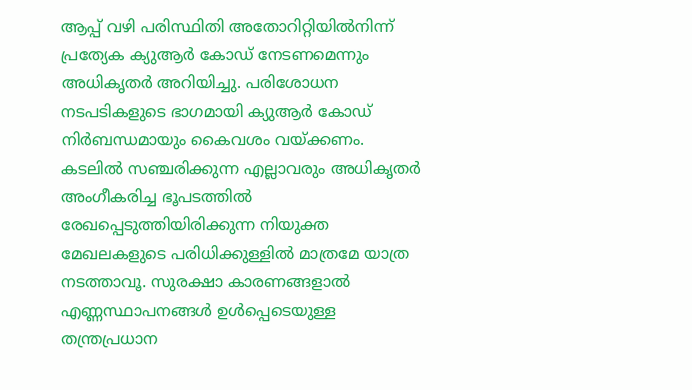ആപ്പ് വഴി പരിസ്ഥിതി അതോറിറ്റിയിൽനിന്ന് പ്രത്യേക ക്യുആർ കോഡ് നേടണമെന്നും അധികൃതർ അറിയിച്ചു. പരിശോധന നടപടികളുടെ ഭാഗമായി ക്യുആർ കോഡ് നിർബന്ധമായും കൈവശം വയ്ക്കണം.
കടലിൽ സഞ്ചരിക്കുന്ന എല്ലാവരും അധികൃതർ അംഗീകരിച്ച ഭൂപടത്തിൽ രേഖപ്പെടുത്തിയിരിക്കുന്ന നിയുക്ത മേഖലകളുടെ പരിധിക്കുള്ളിൽ മാത്രമേ യാത്ര നടത്താവൂ. സുരക്ഷാ കാരണങ്ങളാൽ എണ്ണസ്ഥാപനങ്ങൾ ഉൾപ്പെടെയുള്ള തന്ത്രപ്രധാന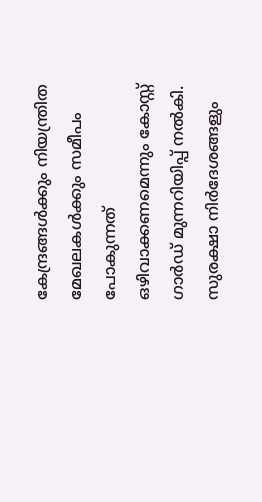കേന്ദ്രങ്ങൾക്കും നിയന്ത്രിത മേഖലകൾക്കും സമീപം പോകുന്നത് ഒഴിവാക്കണമെന്നും കോസ്റ്റ് ഗാർഡ് മുന്നറിയിപ്പ് നൽകി. സുരക്ഷാ നിർദേശങ്ങളും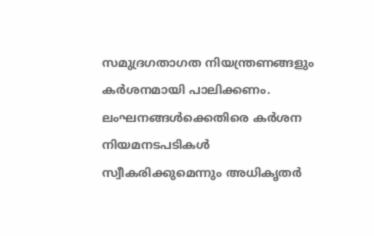സമുദ്രഗതാഗത നിയന്ത്രണങ്ങളും കർശനമായി പാലിക്കണം. ലംഘനങ്ങൾക്കെതിരെ കർശന നിയമനടപടികൾ സ്വീകരിക്കുമെന്നും അധികൃതർ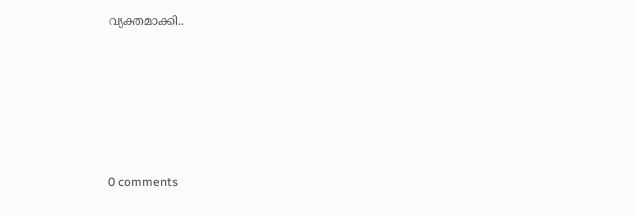വ്യക്തമാക്കി..









0 comments